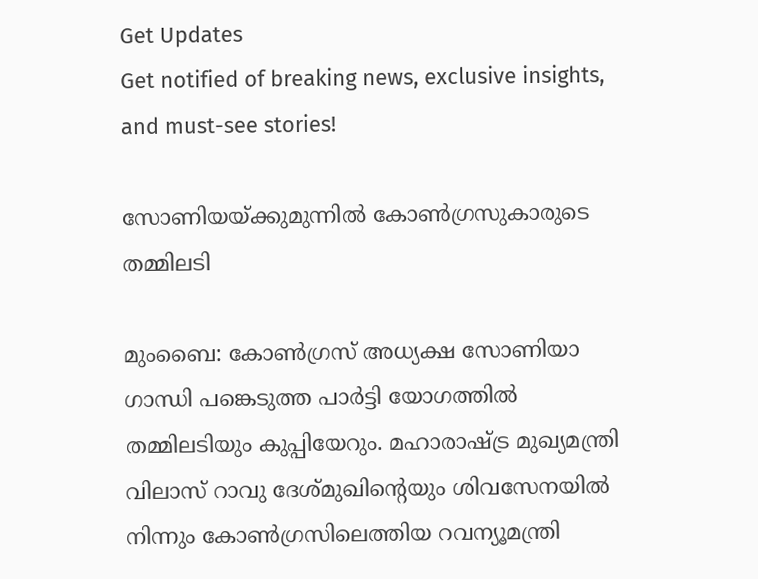Get Updates
Get notified of breaking news, exclusive insights, and must-see stories!

സോണിയയ്‌ക്കുമുന്നില്‍ കോണ്‍ഗ്രസുകാരുടെ തമ്മിലടി

മുംബൈ: കോണ്‍ഗ്രസ്‌ അധ്യക്ഷ സോണിയാ ഗാന്ധി പങ്കെടുത്ത പാര്‍ട്ടി യോഗത്തില്‍ തമ്മിലടിയും കുപ്പിയേറും. മഹാരാഷ്ട്ര മുഖ്യമന്ത്രി വിലാസ്‌ റാവു ദേശ്‌മുഖിന്റെയും ശിവസേനയില്‍ നിന്നും കോണ്‍ഗ്രസിലെത്തിയ റവന്യൂമന്ത്രി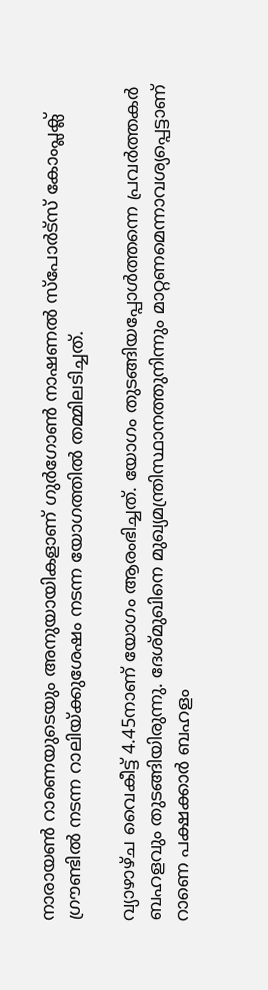നാരായണ്‍ റാണെയുടെയും അനുയായികളാണ്‌ ഗുര്‍ഗോണ്‍ നാഷണല്‍ സ്‌പോര്‍ട്‌സ്‌ കോംപ്ലക്ല്‌ ഗ്രൗണ്ടില്‍ നടന്ന റാലിയ്‌ക്കുശേഷം നടന്ന യോഗത്തില്‍ തമ്മിലടിച്ചത്‌.

വ്യാഴാഴ്‌ച വൈകീട്ട്‌ 4.45നാണ്‌ യോഗം ആരംഭിച്ചത്‌. യോഗം തുടങ്ങിയപ്പോള്‍ത്തന്നെ പ്രവര്‍ത്തകര്‍ ബഹളവും തുടങ്ങിയിരുന്നു. ദേശ്‌മുഖിനെ മുഖ്യമന്ത്രിസ്ഥാനത്തുനിന്നും മാറ്റണമെന്നാവശ്യപ്പെട്ടാണ്‌ റാണെ പക്ഷക്കാര്‍ ബഹളം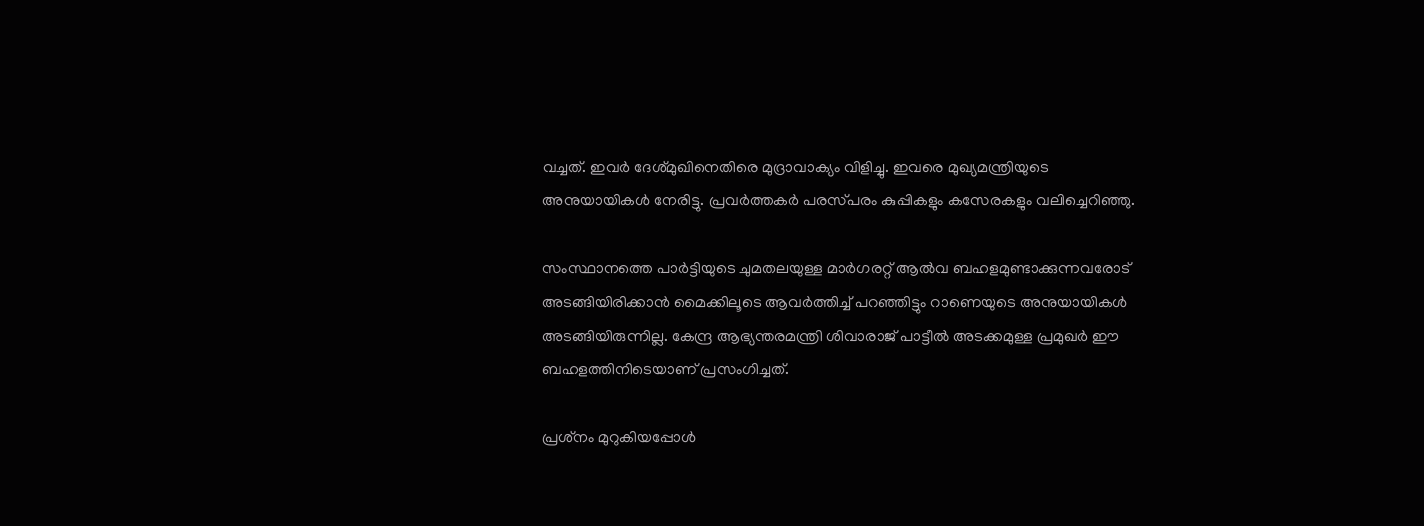വച്ചത്‌. ഇവര്‍ ദേശ്‌മുഖിനെതിരെ മുദ്രാവാക്യം വിളിച്ചു. ഇവരെ മുഖ്യമന്ത്രിയുടെ അനുയായികള്‍ നേരിട്ടു. പ്രവര്‍ത്തകര്‍ പരസ്‌പരം കുപ്പികളും കസേരകളും വലിച്ചെറിഞ്ഞു.

സംസ്ഥാനത്തെ പാര്‍ട്ടിയുടെ ചുമതലയുള്ള മാര്‍ഗരറ്റ്‌ ആല്‍വ ബഹളമുണ്ടാക്കുന്നവരോട്‌ അടങ്ങിയിരിക്കാന്‍ മൈക്കിലൂടെ ആവര്‍ത്തിച്ച്‌ പറഞ്ഞിട്ടും റാണെയുടെ അനുയായികള്‍ അടങ്ങിയിരുന്നില്ല. കേന്ദ്ര ആഭ്യന്തരമന്ത്രി ശിവാരാജ്‌ പാട്ടീല്‍ അടക്കമുള്ള പ്രമുഖര്‍ ഈ ബഹളത്തിനിടെയാണ്‌ പ്രസംഗിച്ചത്‌.

പ്രശ്‌നം മുറുകിയപ്പോള്‍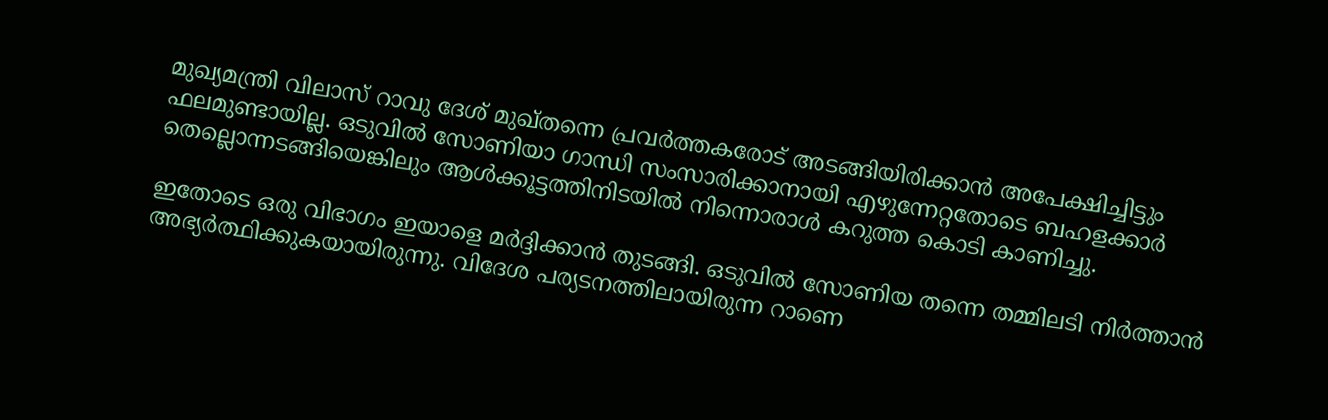മുഖ്യമന്ത്രി വിലാസ്‌ റാവു ദേശ്‌ മുഖ്‌തന്നെ പ്രവര്‍ത്തകരോട്‌ അടങ്ങിയിരിക്കാന്‍ അപേക്ഷിച്ചിട്ടും ഫലമുണ്ടായില്ല. ഒടുവില്‍ സോണിയാ ഗാന്ധി സംസാരിക്കാനായി എഴുന്നേറ്റതോടെ ബഹളക്കാര്‍ തെല്ലൊന്നടങ്ങിയെങ്കിലും ആള്‍ക്കൂട്ടത്തിനിടയില്‍ നിന്നൊരാള്‍ കറുത്ത കൊടി കാണിച്ചു.

ഇതോടെ ഒരു വിഭാഗം ഇയാളെ മര്‍ദ്ദിക്കാന്‍ തുടങ്ങി. ഒടുവില്‍ സോണിയ തന്നെ തമ്മിലടി നിര്‍ത്താന്‍ അഭ്യര്‍ത്ഥിക്കുകയായിരുന്നു. വിദേശ പര്യടനത്തിലായിരുന്ന റാണെ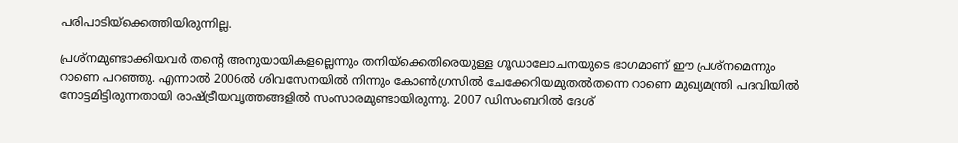പരിപാടിയ്‌ക്കെത്തിയിരുന്നില്ല.

പ്രശ്‌നമുണ്ടാക്കിയവര്‍ തന്റെ അനുയായികളല്ലെന്നും തനിയ്‌ക്കെതിരെയുള്ള ഗൂഡാലോചനയുടെ ഭാഗമാണ്‌ ഈ പ്രശ്‌നമെന്നും റാണെ പറഞ്ഞു. എന്നാല്‍ 2006ല്‍ ശിവസേനയില്‍ നിന്നും കോണ്‍ഗ്രസില്‍ ചേക്കേറിയമുതല്‍തന്നെ റാണെ മുഖ്യമന്ത്രി പദവിയില്‍ നോട്ടമിട്ടിരുന്നതായി രാഷ്ട്രീയവൃത്തങ്ങളില്‍ സംസാരമുണ്ടായിരുന്നു. 2007 ഡിസംബറില്‍ ദേശ്‌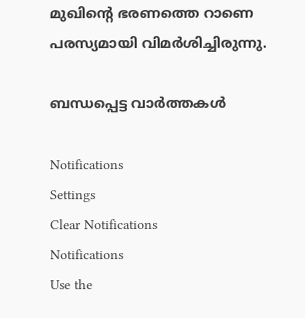മുഖിന്റെ ഭരണത്തെ റാണെ പരസ്യമായി വിമര്‍ശിച്ചിരുന്നു.

ബന്ധപ്പെട്ട വാര്‍ത്തകള്‍

Notifications
Settings
Clear Notifications
Notifications
Use the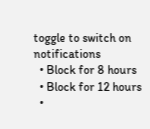toggle to switch on notifications
  • Block for 8 hours
  • Block for 12 hours
  •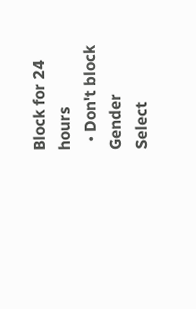Block for 24 hours
  • Don't block
Gender
Select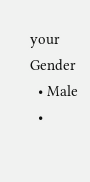your Gender
  • Male
  •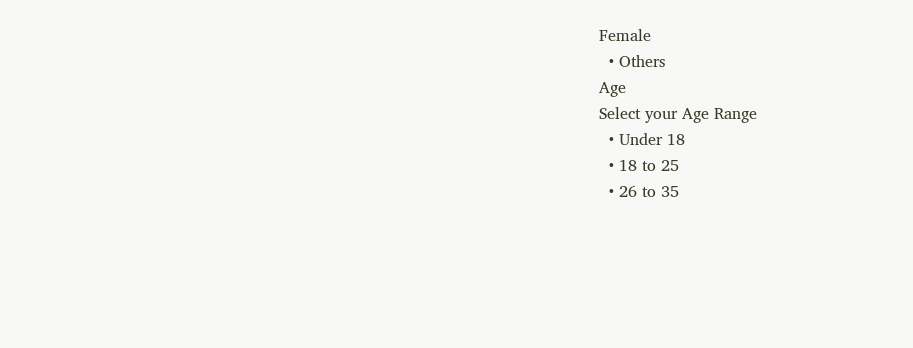Female
  • Others
Age
Select your Age Range
  • Under 18
  • 18 to 25
  • 26 to 35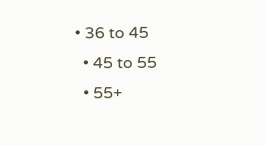• 36 to 45
  • 45 to 55
  • 55+